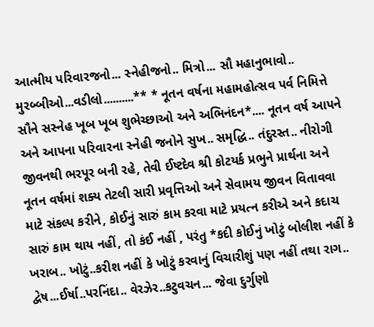આત્મીય પરિવારજનો... સ્નેહીજનો.. મિત્રો... સૌ મહાનુભાવો.. મુરબ્બીઓ...વડીલો..........** * નૂતન વર્ષના મહામહોત્સવ પર્વ નિમિત્તે સૌને સસ્નેહ ખૂબ ખૂબ શુભેચ્છાઓ અને અભિનંદન*.... નૂતન વર્ષ આપને અને આપના પરિવારના સ્નેહી જનોને સુખ.. સમૃદ્ધિ.. તંદુરસ્ત.. નીરોગી જીવનથી ભરપૂર બની રહે, તેવી ઈષ્ટદેવ શ્રી કોટયર્ક પ્રભુને પ્રાર્થના અને નૂતન વર્ષમાં શક્ય તેટલી સારી પ્રવૃત્તિઓ અને સેવામય જીવન વિતાવવા માટે સંકલ્પ કરીને, કોઈનું સારું કામ કરવા માટે પ્રયત્ન કરીએ અને કદાચ સારું કામ થાય નહીં, તો કંઈ નહીં , પરંતુ *કદી કોઈનું ખોટું બોલીશ નહીં કે ખરાબ.. ખોટું..કરીશ નહીં કે ખોટું કરવાનું વિચારીશું પણ નહીં તથા રાગ.. દ્વેષ...ઈર્ષા..પરનિંદા.. વેરઝેર..કટુવચન... જેવા દુર્ગુણો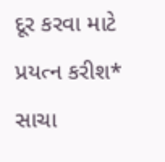દૂર કરવા માટે પ્રયત્ન કરીશ* સાચા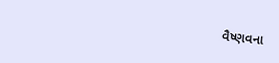વૈષ્ણવના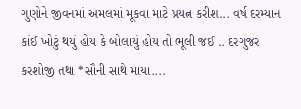ગુણોને જીવનમાં અમલમાં મૂકવા માટે પ્રયત્ન કરીશ... વર્ષ દરમ્યાન કાંઈ ખોટું થયું હોય કે બોલાયું હોય તો ભૂલી જઈ .. દરગુજર કરશોજી તથા *સૌની સાથે માયા....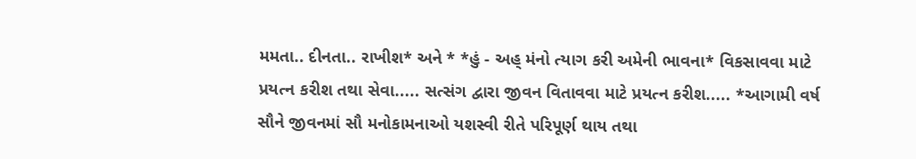મમતા.. દીનતા.. રાખીશ* અને * *હું - અહ્ મંનો ત્યાગ કરી અમેની ભાવના* વિકસાવવા માટે પ્રયત્ન કરીશ તથા સેવા..... સત્સંગ દ્વારા જીવન વિતાવવા માટે પ્રયત્ન કરીશ..... *આગામી વર્ષ સૌને જીવનમાં સૌ મનોકામનાઓ યશસ્વી રીતે પરિપૂર્ણ થાય તથા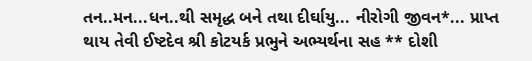તન..મન...ધન..થી સમૃદ્ધ બને તથા દીર્ઘાયુ... નીરોગી જીવન*... પ્રાપ્ત થાય તેવી ઈષ્ટદેવ શ્રી કોટયર્ક પ્રભુને અભ્યર્થના સહ ** દોશી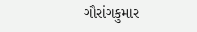ગૌરાંગકુમાર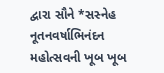દ્વારા સૌને *સસ્નેહ નૂતનવર્ષાભિનંદન મહોત્સવની ખૂબ ખૂબ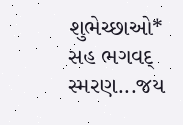શુભેચ્છાઓ* સહ ભગવદ્ સ્મરણ...જય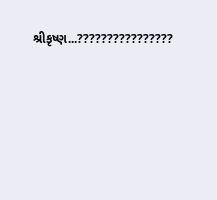શ્રીકૃષ્ણ...????????????????